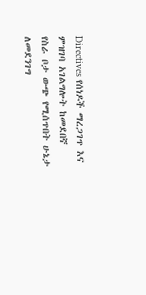Directives የሰነዶች ማረጋገጥ እና ምዝገባ አገልግሎት ከመደበኛ የስራ ቦታ ውጭ የሚሰጥበት ሁኔታ ለመደንገግ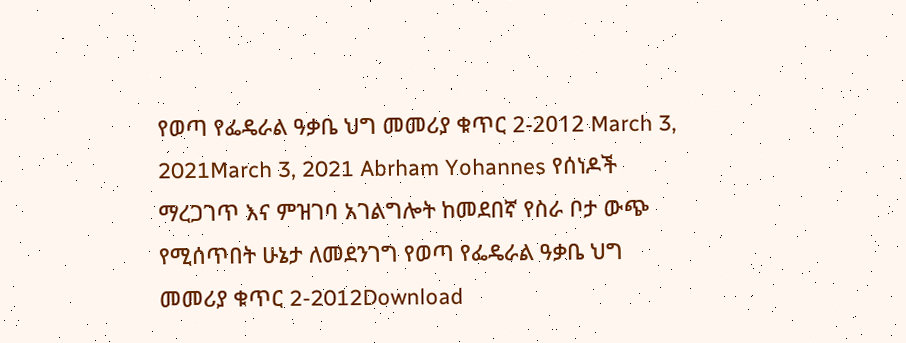የወጣ የፌዴራል ዓቃቤ ህግ መመሪያ ቁጥር 2-2012 March 3, 2021March 3, 2021 Abrham Yohannes የሰነዶች ማረጋገጥ እና ምዝገባ አገልግሎት ከመደበኛ የስራ ቦታ ውጭ የሚሰጥበት ሁኔታ ለመደንገግ የወጣ የፌዴራል ዓቃቤ ህግ መመሪያ ቁጥር 2-2012Download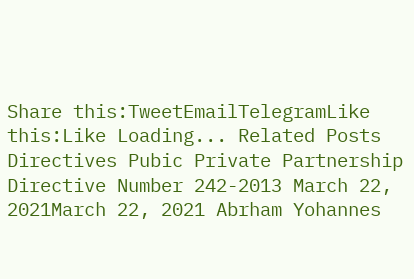Share this:TweetEmailTelegramLike this:Like Loading... Related Posts Directives Pubic Private Partnership Directive Number 242-2013 March 22, 2021March 22, 2021 Abrham Yohannes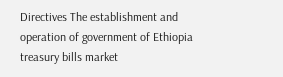Directives The establishment and operation of government of Ethiopia treasury bills market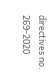directives no. 269-2020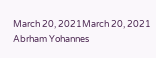March 20, 2021March 20, 2021 Abrham Yohannes